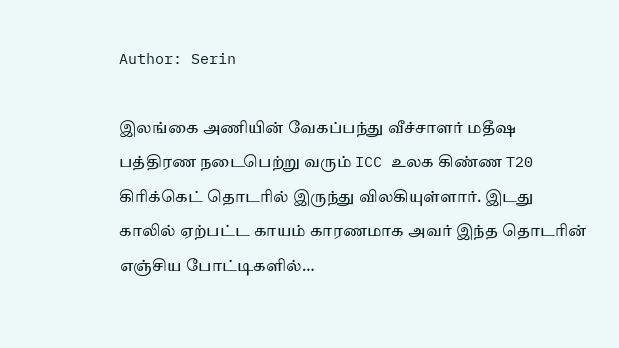Author: Serin

இலங்கை அணியின் வேகப்பந்து வீச்சாளர் மதீஷ பத்திரண நடைபெற்று வரும் ICC உலக கிண்ண T20 கிரிக்கெட் தொடரில் இருந்து விலகியுள்ளார். இடது காலில் ஏற்பட்ட காயம் காரணமாக அவர் இந்த தொடரின் எஞ்சிய போட்டிகளில்…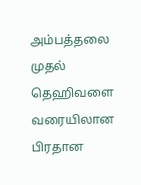அம்பத்தலை முதல் தெஹிவளை வரையிலான பிரதான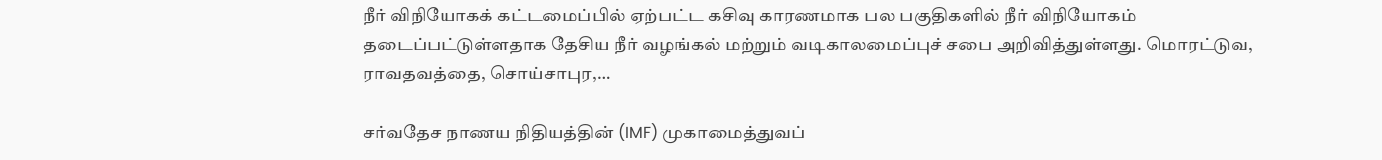நீர் விநியோகக் கட்டமைப்பில் ஏற்பட்ட கசிவு காரணமாக பல பகுதிகளில் நீர் விநியோகம் தடைப்பட்டுள்ளதாக தேசிய நீர் வழங்கல் மற்றும் வடிகாலமைப்புச் சபை அறிவித்துள்ளது. மொரட்டுவ, ராவதவத்தை, சொய்சாபுர,…

சர்வதேச நாணய நிதியத்தின் (IMF) முகாமைத்துவப்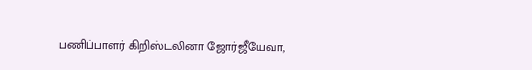பணிப்பாளர் கிறிஸ்டலினா ஜோர்ஜீயேவா,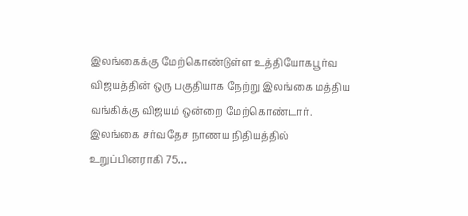இலங்கைக்கு மேற்கொண்டுள்ள உத்தியோகபூர்வ விஜயத்தின் ஒரு பகுதியாக நேற்று இலங்கை மத்திய வங்கிக்கு விஜயம் ஒன்றை மேற்கொண்டார். இலங்கை சர்வதேச நாணய நிதியத்தில் உறுப்பினராகி 75…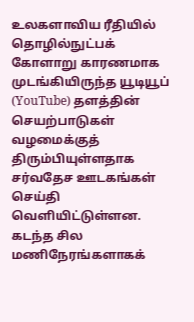உலகளாவிய ரீதியில் தொழில்நுட்பக் கோளாறு காரணமாக முடங்கியிருந்த யூடியூப் (YouTube) தளத்தின் செயற்பாடுகள் வழமைக்குத் திரும்பியுள்ளதாக சர்வதேச ஊடகங்கள் செய்தி வெளியிட்டுள்ளன. கடந்த சில மணிநேரங்களாகக்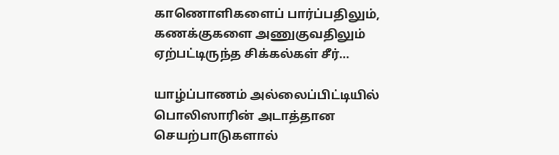காணொளிகளைப் பார்ப்பதிலும், கணக்குகளை அணுகுவதிலும் ஏற்பட்டிருந்த சிக்கல்கள் சீர்…

யாழ்ப்பாணம் அல்லைப்பிட்டியில் பொலிஸாரின் அடாத்தான செயற்பாடுகளால்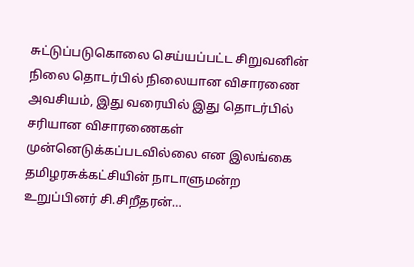சுட்டுப்படுகொலை செய்யப்பட்ட சிறுவனின் நிலை தொடர்பில் நிலையான விசாரணை அவசியம், இது வரையில் இது தொடர்பில் சரியான விசாரணைகள் முன்னெடுக்கப்படவில்லை என இலங்கை தமிழரசுக்கட்சியின் நாடாளுமன்ற உறுப்பினர் சி.சிறீதரன்…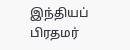இந்தியப் பிரதமர்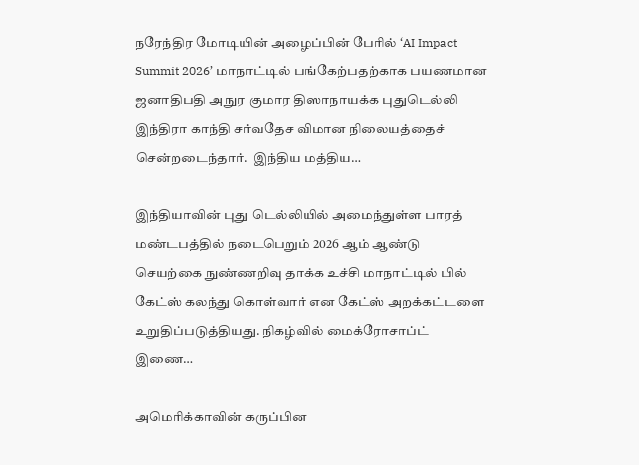நரேந்திர மோடியின் அழைப்பின் பேரில் ‘AI Impact Summit 2026’ மாநாட்டில் பங்கேற்பதற்காக பயணமான ஜனாதிபதி அநுர குமார திஸாநாயக்க புதுடெல்லி இந்திரா காந்தி சர்வதேச விமான நிலையத்தைச் சென்றடைந்தார்.  இந்திய மத்திய…

இந்தியாவின் புது டெல்லியில் அமைந்துள்ள பாரத் மண்டபத்தில் நடைபெறும் 2026 ஆம் ஆண்டு செயற்கை நுண்ணறிவு தாக்க உச்சி மாநாட்டில் பில் கேட்ஸ் கலந்து கொள்வார் என கேட்ஸ் அறக்கட்டளை உறுதிப்படுத்தியது. நிகழ்வில் மைக்ரோசாப்ட் இணை…

அமெரிக்காவின் கருப்பின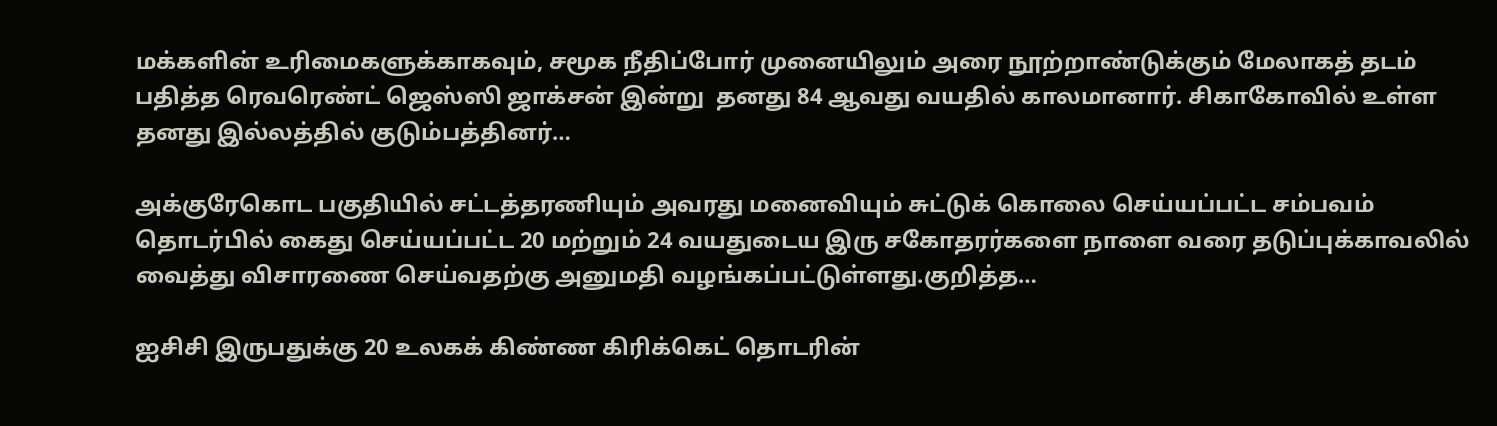மக்களின் உரிமைகளுக்காகவும், சமூக நீதிப்போர் முனையிலும் அரை நூற்றாண்டுக்கும் மேலாகத் தடம் பதித்த ரெவரெண்ட் ஜெஸ்ஸி ஜாக்சன் இன்று  தனது 84 ஆவது வயதில் காலமானார். சிகாகோவில் உள்ள தனது இல்லத்தில் குடும்பத்தினர்…

அக்குரேகொட பகுதியில் சட்டத்தரணியும் அவரது மனைவியும் சுட்டுக் கொலை செய்யப்பட்ட சம்பவம் தொடர்பில் கைது செய்யப்பட்ட 20 மற்றும் 24 வயதுடைய இரு சகோதரர்களை நாளை வரை தடுப்புக்காவலில் வைத்து விசாரணை செய்வதற்கு அனுமதி வழங்கப்பட்டுள்ளது.குறித்த…

ஐசிசி இருபதுக்கு 20 உலகக் கிண்ண கிரிக்கெட் தொடரின்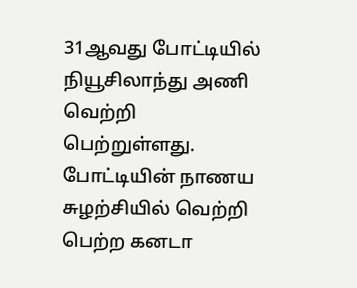31ஆவது போட்டியில் நியூசிலாந்து அணி வெற்றி பெற்றுள்ளது. போட்டியின் நாணய சுழற்சியில் வெற்றி பெற்ற கனடா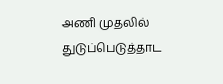அணி முதலில் துடுப்பெடுத்தாட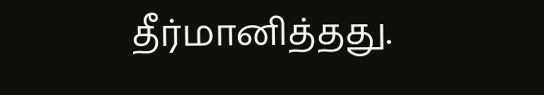தீர்மானித்தது.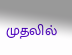முதலில்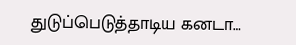துடுப்பெடுத்தாடிய கனடா…